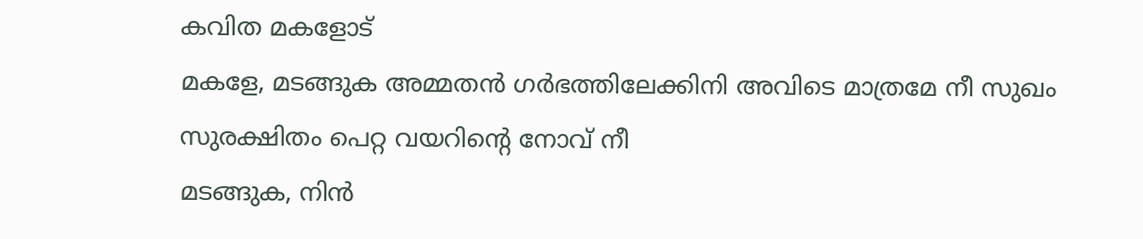കവിത മകളോട്
മകളേ, മടങ്ങുക അമ്മതൻ ഗർഭത്തിലേക്കിനി അവിടെ മാത്രമേ നീ സുഖം സുരക്ഷിതം പെറ്റ വയറിന്റെ നോവ് നീ
മടങ്ങുക, നിൻ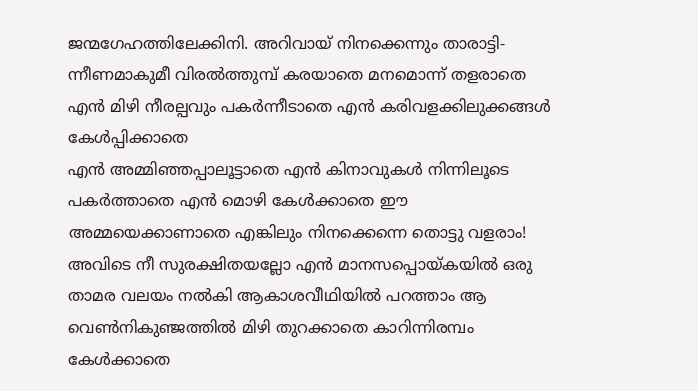ജന്മഗേഹത്തിലേക്കിനി. അറിവായ് നിനക്കെന്നും താരാട്ടി- ന്നീണമാകുമീ വിരൽത്തുമ്പ് കരയാതെ മനമൊന്ന് തളരാതെ എൻ മിഴി നീരല്പവും പകർന്നീടാതെ എൻ കരിവളക്കിലുക്കങ്ങൾ കേൾപ്പിക്കാതെ
എൻ അമ്മിഞ്ഞപ്പാലൂട്ടാതെ എൻ കിനാവുകൾ നിന്നിലൂടെ പകർത്താതെ എൻ മൊഴി കേൾക്കാതെ ഈ അമ്മയെക്കാണാതെ എങ്കിലും നിനക്കെന്നെ തൊട്ടു വളരാം!
അവിടെ നീ സുരക്ഷിതയല്ലോ എൻ മാനസപ്പൊയ്കയിൽ ഒരു താമര വലയം നൽകി ആകാശവീഥിയിൽ പറത്താം ആ വെൺനികുഞ്ജത്തിൽ മിഴി തുറക്കാതെ കാറിന്നിരമ്പം കേൾക്കാതെ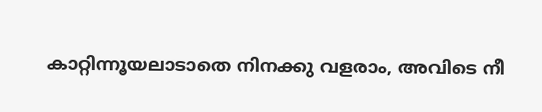കാറ്റിന്നൂയലാടാതെ നിനക്കു വളരാം, അവിടെ നീ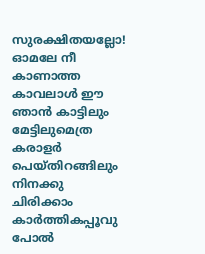സുരക്ഷിതയല്ലോ!
ഓമലേ നീ കാണാത്ത കാവലാൾ ഈ ഞാൻ കാട്ടിലും മേട്ടിലുമെത്ര കരാളർ പെയ്തിറങ്ങിലും നിനക്കു ചിരിക്കാം കാർത്തികപ്പൂവു പോൽ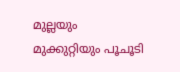മുല്ലയും മുക്കുറ്റിയും പൂചൂടി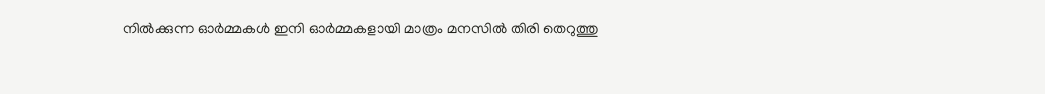നിൽക്കുന്ന ഓർമ്മകൾ ഇനി ഓർമ്മകളായി മാത്രം മനസിൽ തിരി തെറുത്തു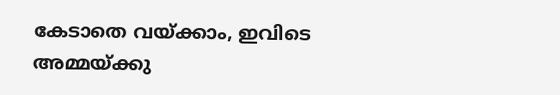കേടാതെ വയ്ക്കാം, ഇവിടെ അമ്മയ്ക്കു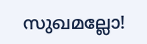സുഖമല്ലോ!